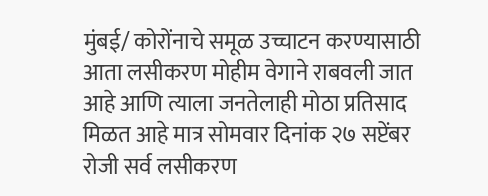मुंबई/ कोरोंनाचे समूळ उच्चाटन करण्यासाठी आता लसीकरण मोहीम वेगाने राबवली जात आहे आणि त्याला जनतेलाही मोठा प्रतिसाद मिळत आहे मात्र सोमवार दिनांक २७ सप्टेंबर रोजी सर्व लसीकरण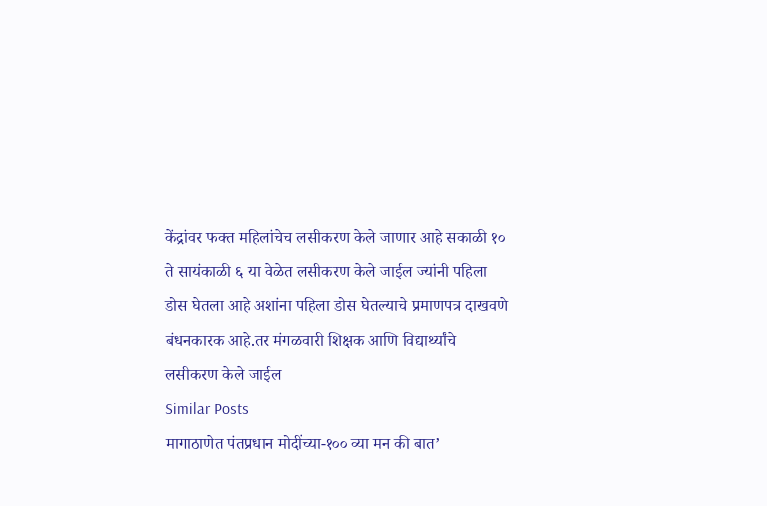केंद्रांवर फक्त महिलांचेच लसीकरण केले जाणार आहे सकाळी १० ते सायंकाळी ६ या वेळेत लसीकरण केले जाईल ज्यांनी पहिला डोस घेतला आहे अशांना पहिला डोस घेतल्याचे प्रमाणपत्र दाखवणे बंधनकारक आहे.तर मंगळवारी शिक्षक आणि विद्यार्थ्यांचे लसीकरण केले जाईल
Similar Posts
मागाठाणेत पंतप्रधान मोदींच्या-१०० व्या मन की बात’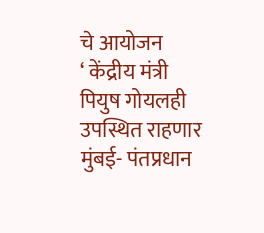चे आयोजन
‘ केंद्रीय मंत्री पियुष गोयलही उपस्थित राहणार मुंबई- पंतप्रधान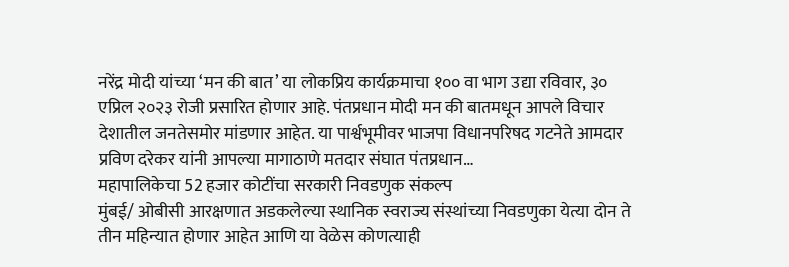नरेंद्र मोदी यांच्या ‘मन की बात’ या लोकप्रिय कार्यक्रमाचा १०० वा भाग उद्या रविवार, ३० एप्रिल २०२३ रोजी प्रसारित होणार आहे. पंतप्रधान मोदी मन की बातमधून आपले विचार देशातील जनतेसमोर मांडणार आहेत. या पार्श्वभूमीवर भाजपा विधानपरिषद गटनेते आमदार प्रविण दरेकर यांनी आपल्या मागाठाणे मतदार संघात पंतप्रधान…
महापालिकेचा 52 हजार कोटींचा सरकारी निवडणुक संकल्प
मुंबई/ ओबीसी आरक्षणात अडकलेल्या स्थानिक स्वराज्य संस्थांच्या निवडणुका येत्या दोन ते तीन महिन्यात होणार आहेत आणि या वेळेस कोणत्याही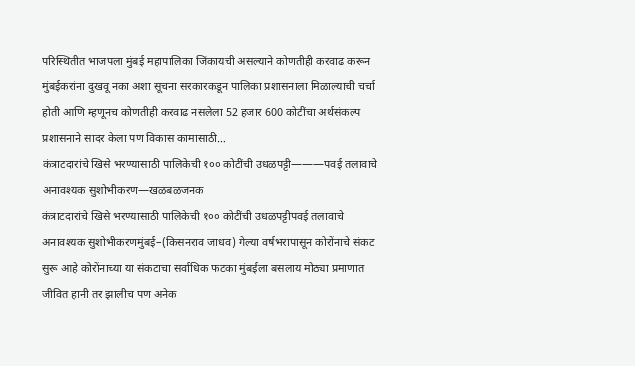परिस्थितीत भाजपला मुंबई महापालिका जिंकायची असल्याने कोणतीही करवाढ करून मुंबईकरांना दुखवू नका अशा सूचना सरकारकडून पालिका प्रशासनाला मिळाल्याची चर्चा होती आणि म्हणूनच कोणतीही करवाढ नसलेला 52 हजार 600 कोटींचा अर्थसंकल्प प्रशासनाने सादर केला पण विकास कामासाठी…
कंत्राटदारांचे खिसे भरण्यासाठी पालिकेची १०० कोटींची उधळपट्टी———पवई तलावाचे अनावश्यक सुशोभीकरण—खळबळजनक
कंत्राटदारांचे खिसे भरण्यासाठी पालिकेची १०० कोटींची उधळपट्टीपवई तलावाचे अनावश्यक सुशोभीकरणमुंबई–(किसनराव जाधव) गेल्या वर्षभरापासून कोरोंनाचे संकट सुरू आहे कोरोंनाच्या या संकटाचा सर्वाधिक फटका मुंबईला बसलाय मोठ्या प्रमाणात जीवित हानी तर झालीच पण अनेक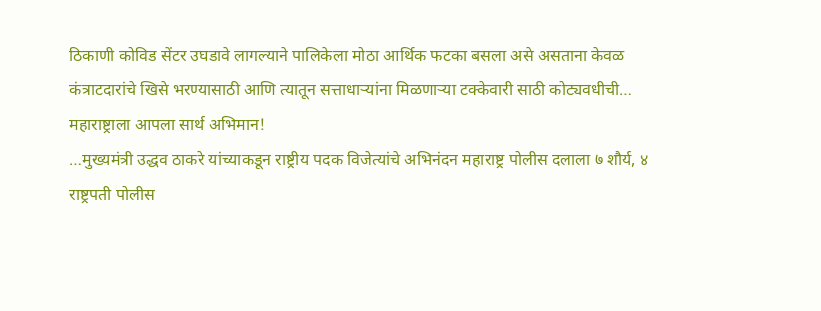ठिकाणी कोविड सेंटर उघडावे लागल्याने पालिकेला मोठा आर्थिक फटका बसला असे असताना केवळ कंत्राटदारांचे खिसे भरण्यासाठी आणि त्यातून सत्ताधाऱ्यांना मिळणाऱ्या टक्केवारी साठी कोट्यवधीची…
महाराष्ट्राला आपला सार्थ अभिमान!
…मुख्यमंत्री उद्धव ठाकरे यांच्याकडून राष्ट्रीय पदक विजेत्यांचे अभिनंदन महाराष्ट्र पोलीस दलाला ७ शौर्य, ४ राष्ट्रपती पोलीस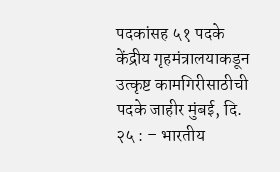पदकांसह ५१ पदके केंद्रीय गृहमंत्रालयाकडून उत्कृष्ट कामगिरीसाठीची पदके जाहीर मुंबई, दि. २५ : – भारतीय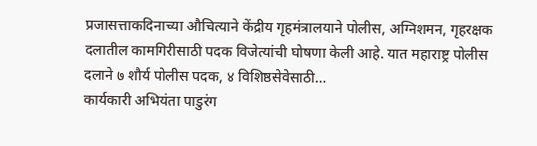प्रजासत्ताकदिनाच्या औचित्याने केंद्रीय गृहमंत्रालयाने पोलीस, अग्निशमन, गृहरक्षक दलातील कामगिरीसाठी पदक विजेत्यांची घोषणा केली आहे. यात महाराष्ट्र पोलीस दलाने ७ शौर्य पोलीस पदक, ४ विशिष्ठसेवेसाठी…
कार्यकारी अभियंता पाडुरंग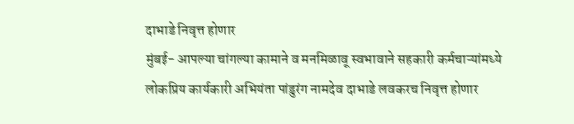दाभाडे निवृत्त होणार
मुंबई- आपल्या चांगल्या कामाने व मनमिळावू स्वभावाने सहकारी कर्मचाऱ्यांमध्ये लोकप्रिय कार्यकारी अभियंता पांडुरंग नामदेव दाभाडे लवकरच निवृत्त होणार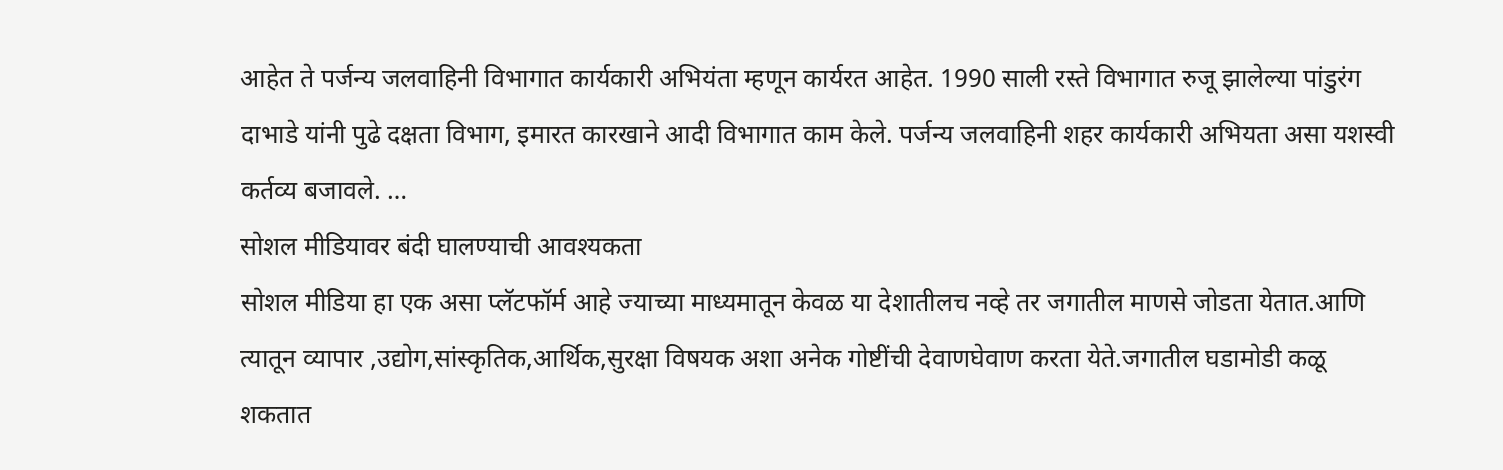आहेत ते पर्जन्य जलवाहिनी विभागात कार्यकारी अभियंता म्हणून कार्यरत आहेत. 1990 साली रस्ते विभागात रुजू झालेल्या पांडुरंग दाभाडे यांनी पुढे दक्षता विभाग, इमारत कारखाने आदी विभागात काम केले. पर्जन्य जलवाहिनी शहर कार्यकारी अभियता असा यशस्वी कर्तव्य बजावले. …
सोशल मीडियावर बंदी घालण्याची आवश्यकता
सोशल मीडिया हा एक असा प्लॅटफॉर्म आहे ज्याच्या माध्यमातून केवळ या देशातीलच नव्हे तर जगातील माणसे जोडता येतात.आणि त्यातून व्यापार ,उद्योग,सांस्कृतिक,आर्थिक,सुरक्षा विषयक अशा अनेक गोष्टींची देवाणघेवाण करता येते.जगातील घडामोडी कळू शकतात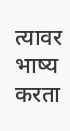त्यावर भाष्य करता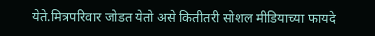येते.मित्रपरिवार जोडत येतो असे कितीतरी सोशल मीडियाच्या फायदे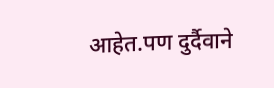आहेत.पण दुर्दैवाने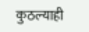कुठल्याही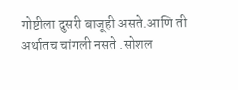गोष्टीला दुसरी बाजूही असते.आणि ती अर्थातच चांगली नसते .सोशल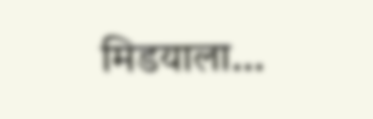मिडयाला…